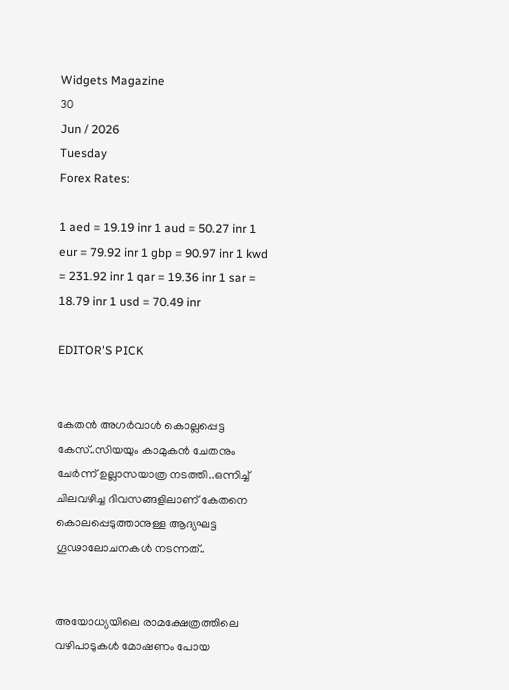Widgets Magazine
30
Jun / 2026
Tuesday
Forex Rates:

1 aed = 19.19 inr 1 aud = 50.27 inr 1 eur = 79.92 inr 1 gbp = 90.97 inr 1 kwd = 231.92 inr 1 qar = 19.36 inr 1 sar = 18.79 inr 1 usd = 70.49 inr

EDITOR'S PICK


കേതന്‍ അഗര്‍വാള്‍ കൊല്ലപ്പെട്ട കേസ്..സിയയും കാമുകന്‍ ചേതനും ചേർന്ന് ഉല്ലാസയാത്ര നടത്തി..ഒന്നിച്ച് ചിലവഴിച്ച ദിവസങ്ങളിലാണ് കേതനെ കൊലപ്പെടുത്താനുള്ള ആദ്യഘട്ട ഗൂഢാലോചനകള്‍ നടന്നത്..


അയോധ്യയിലെ രാമക്ഷേത്രത്തിലെ വഴിപാടുകൾ മോഷണം പോയ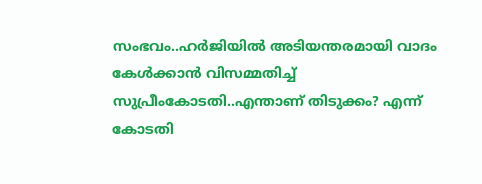സംഭവം..ഹർജിയിൽ അടിയന്തരമായി വാദം കേൾക്കാൻ വിസമ്മതിച്ച് സുപ്രീംകോടതി..എന്താണ് തിടുക്കം? എന്ന് കോടതി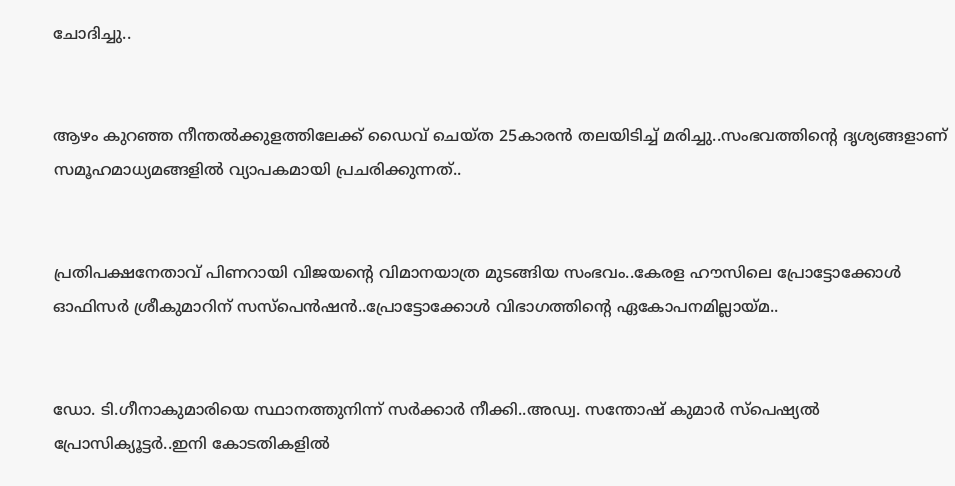ചോദിച്ചു..


ആഴം കുറഞ്ഞ നീന്തല്‍ക്കുളത്തിലേക്ക് ഡൈവ് ചെയ്ത 25കാരന്‍ തലയിടിച്ച് മരിച്ചു..സംഭവത്തിന്റെ ദൃശ്യങ്ങളാണ് സമൂഹമാധ്യമങ്ങളില്‍ വ്യാപകമായി പ്രചരിക്കുന്നത്..


പ്രതിപക്ഷനേതാവ് പിണറായി വിജയന്റെ വിമാനയാത്ര മുടങ്ങിയ സംഭവം..കേരള ഹൗസിലെ പ്രോട്ടോക്കോൾ ഓഫിസർ ശ്രീകുമാറിന് സസ്പെൻഷൻ..പ്രോട്ടോക്കോൾ വിഭാഗത്തിന്റെ ഏകോപനമില്ലായ്മ..


ഡോ. ടി.ഗീനാകുമാരിയെ സ്ഥാനത്തുനിന്ന് സർക്കാർ നീക്കി..അഡ്വ. സന്തോഷ് കുമാര്‍ സ്‌പെഷ്യല്‍ പ്രോസിക്യൂട്ടര്‍..ഇനി കോടതികളിൽ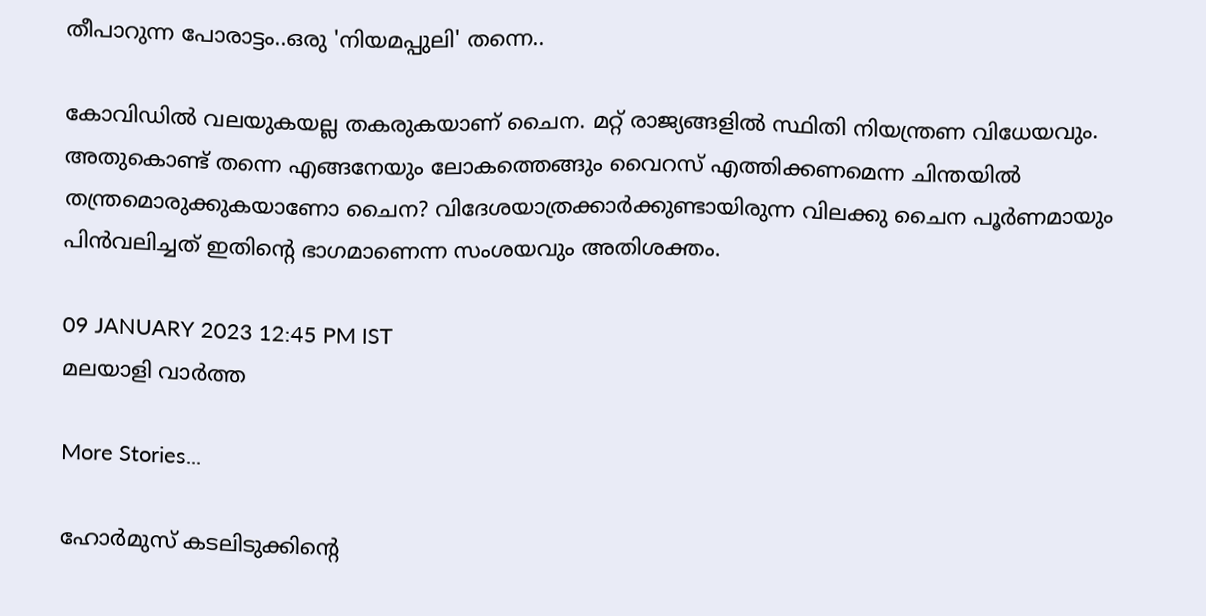തീപാറുന്ന പോരാട്ടം..ഒരു 'നിയമപ്പുലി' തന്നെ..

കോവിഡില്‍ വലയുകയല്ല തകരുകയാണ് ചൈന. മറ്റ് രാജ്യങ്ങളില്‍ സ്ഥിതി നിയന്ത്രണ വിധേയവും. അതുകൊണ്ട് തന്നെ എങ്ങനേയും ലോകത്തെങ്ങും വൈറസ് എത്തിക്കണമെന്ന ചിന്തയില്‍ തന്ത്രമൊരുക്കുകയാണോ ചൈന? വിദേശയാത്രക്കാര്‍ക്കുണ്ടായിരുന്ന വിലക്കു ചൈന പൂര്‍ണമായും പിന്‍വലിച്ചത് ഇതിന്റെ ഭാഗമാണെന്ന സംശയവും അതിശക്തം.

09 JANUARY 2023 12:45 PM IST
മലയാളി വാര്‍ത്ത

More Stories...

ഹോര്‍മുസ് കടലിടുക്കിന്റെ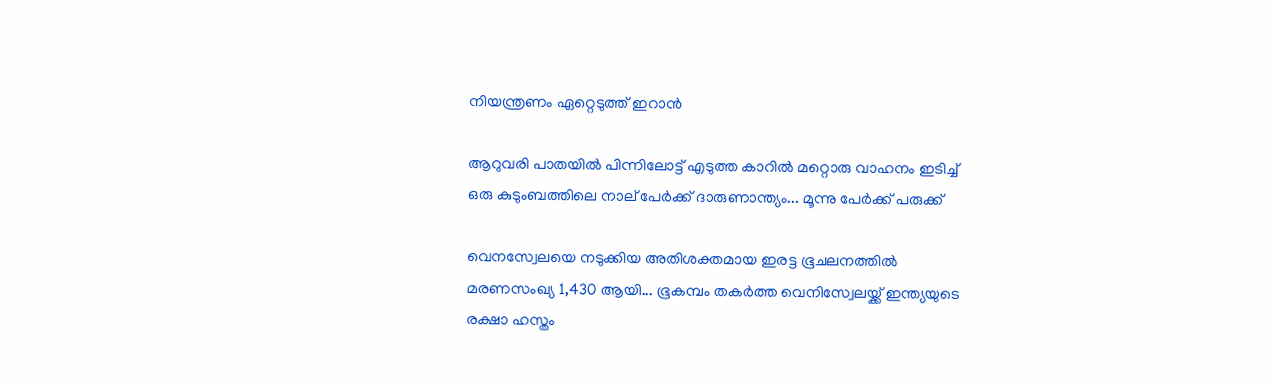നിയന്ത്രണം ഏറ്റെടുത്ത് ഇറാന്‍

ആറുവരി പാതയില്‍ പിന്നിലോട്ട് എടുത്ത കാറില്‍ മറ്റൊരു വാഹനം ഇടിച്ച് ഒരു കുടുംബത്തിലെ നാല് പേര്‍ക്ക് ദാരുണാന്ത്യം... മൂന്നു പേർക്ക് പരുക്ക്

വെനസ്വേലയെ നടുക്കിയ അതിശക്തമായ ഇരട്ട ഭൂചലനത്തിൽ മരണസംഖ്യ 1,430 ആയി... ഭൂകമ്പം തകർത്ത വെനിസ്വേലയ്ക്ക് ഇന്ത്യയുടെ രക്ഷാ ഹസ്തം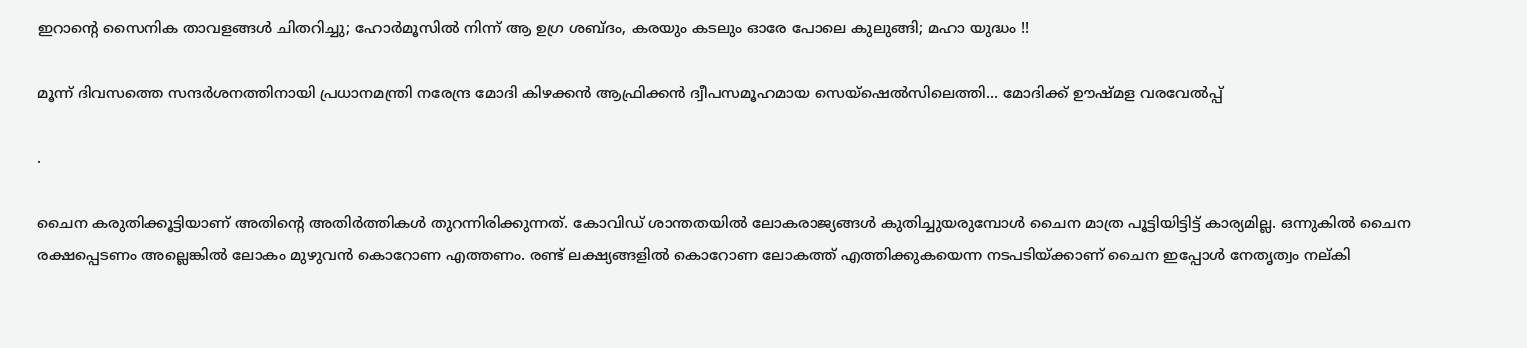ഇറാന്റെ സൈനിക താവളങ്ങൾ ചിതറിച്ചു; ഹോർമൂസിൽ നിന്ന് ആ ഉഗ്ര ശബ്ദം, കരയും കടലും ഓരേ പോലെ കുലുങ്ങി; മഹാ യുദ്ധം !!

മൂന്ന് ദിവസത്തെ സന്ദർശനത്തിനായി പ്രധാനമന്ത്രി നരേന്ദ്ര മോദി കിഴക്കൻ ആഫ്രിക്കൻ ദ്വീപസമൂഹമായ സെയ്ഷെൽസിലെത്തി... മോദിക്ക് ഊഷ്മള വരവേൽപ്പ്

.

ചൈന കരുതിക്കൂട്ടിയാണ് അതിന്റെ അതിര്‍ത്തികള്‍ തുറന്നിരിക്കുന്നത്. കോവിഡ് ശാന്തതയില്‍ ലോകരാജ്യങ്ങള്‍ കുതിച്ചുയരുമ്പോള്‍ ചൈന മാത്ര പൂട്ടിയിട്ടിട്ട് കാര്യമില്ല. ഒന്നുകില്‍ ചൈന രക്ഷപ്പെടണം അല്ലെങ്കില്‍ ലോകം മുഴുവന്‍ കൊറോണ എത്തണം. രണ്ട് ലക്ഷ്യങ്ങളില്‍ കൊറോണ ലോകത്ത് എത്തിക്കുകയെന്ന നടപടിയ്ക്കാണ് ചൈന ഇപ്പോള്‍ നേതൃത്വം നല്കി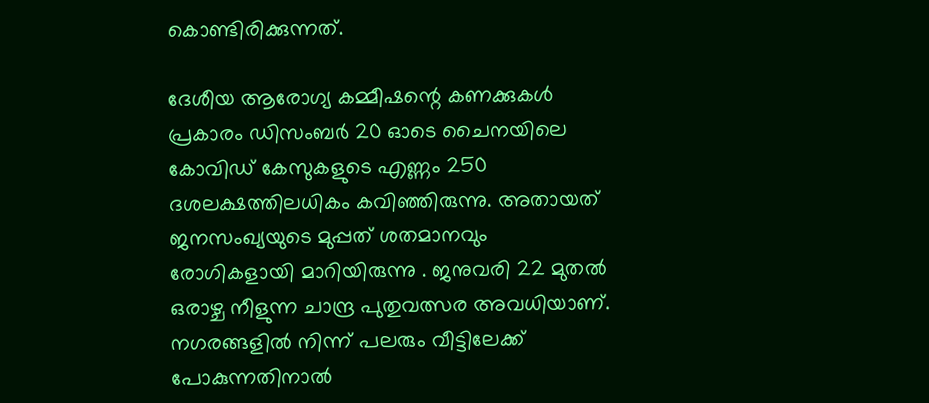കൊണ്ടിരിക്കുന്നത്.

ദേശീയ ആരോഗ്യ കമ്മീഷന്റെ കണക്കുകള്‍ പ്രകാരം ഡിസംബര്‍ 20 ഓടെ ചൈനയിലെ കോവിഡ് കേസുകളുടെ എണ്ണം 250 ദശലക്ഷത്തിലധികം കവിഞ്ഞിരുന്നു. അതായത് ജനസംഖ്യയുടെ മുപ്പത് ശതമാനവും രോഗികളായി മാറിയിരുന്നു . ജനുവരി 22 മുതല്‍ ഒരാഴ്ച നീളുന്ന ചാന്ദ്ര പുതുവത്സര അവധിയാണ്. നഗരങ്ങളില്‍ നിന്ന് പലരും വീട്ടിലേക്ക് പോകുന്നതിനാല്‍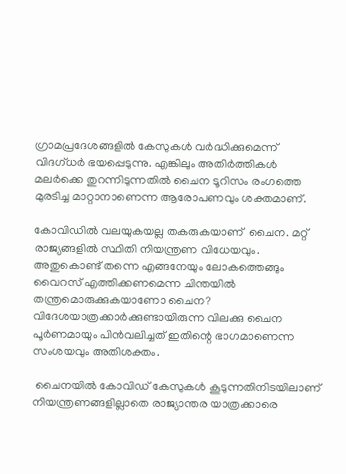ഗ്രാമപ്രദേശങ്ങളില്‍ കേസുകള്‍ വര്‍ദ്ധിക്കുമെന്ന് വിദഗ്ധര്‍ ഭയപ്പെടുന്നു. എങ്കിലും അതിര്‍ത്തികള്‍ മലര്‍ക്കെ തുറന്നിടുന്നതില്‍ ചൈന ടൂറിസം രംഗത്തെ മുരടിച്ച മാറ്റാനാണെന്ന ആരോപണവും ശക്തമാണ്.

കോവിഡില്‍ വലയുകയല്ല തകരുകയാണ്  ചൈന. മറ്റ് രാജ്യങ്ങളില്‍ സ്ഥിതി നിയന്ത്രണ വിധേയവും. അതുകൊണ്ട് തന്നെ എങ്ങനേയും ലോകത്തെങ്ങും വൈറസ് എത്തിക്കണമെന്ന ചിന്തയില്‍ തന്ത്രമൊരുക്കുകയാണോ ചൈന? വിദേശയാത്രക്കാര്‍ക്കുണ്ടായിരുന്ന വിലക്കു ചൈന പൂര്‍ണമായും പിന്‍വലിച്ചത് ഇതിന്റെ ഭാഗമാണെന്ന സംശയവും അതിശക്തം.

 ചൈനയില്‍ കോവിഡ് കേസുകള്‍ കൂടുന്നതിനിടയിലാണ് നിയന്ത്രണങ്ങളില്ലാതെ രാജ്യാന്തര യാത്രക്കാരെ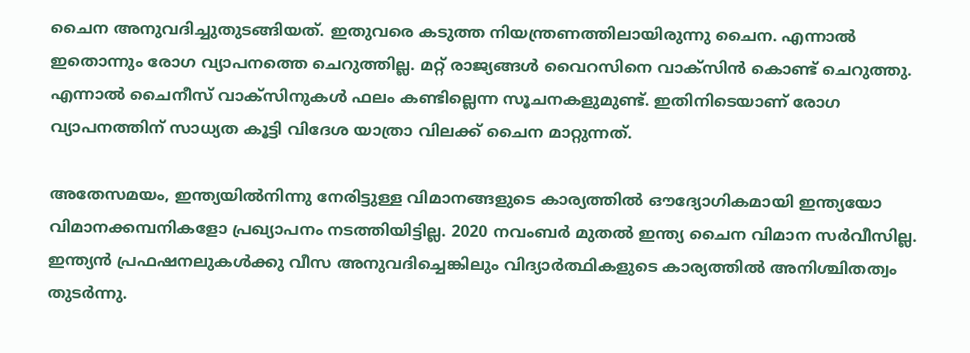ചൈന അനുവദിച്ചുതുടങ്ങിയത്. ഇതുവരെ കടുത്ത നിയന്ത്രണത്തിലായിരുന്നു ചൈന. എന്നാല്‍ ഇതൊന്നും രോഗ വ്യാപനത്തെ ചെറുത്തില്ല. മറ്റ് രാജ്യങ്ങള്‍ വൈറസിനെ വാക്സിന്‍ കൊണ്ട് ചെറുത്തു. എന്നാല്‍ ചൈനീസ് വാക്സിനുകള്‍ ഫലം കണ്ടില്ലെന്ന സൂചനകളുമുണ്ട്. ഇതിനിടെയാണ് രോഗ വ്യാപനത്തിന് സാധ്യത കൂട്ടി വിദേശ യാത്രാ വിലക്ക് ചൈന മാറ്റുന്നത്.

അതേസമയം, ഇന്ത്യയില്‍നിന്നു നേരിട്ടുള്ള വിമാനങ്ങളുടെ കാര്യത്തില്‍ ഔദ്യോഗികമായി ഇന്ത്യയോ വിമാനക്കമ്പനികളോ പ്രഖ്യാപനം നടത്തിയിട്ടില്ല. 2020 നവംബര്‍ മുതല്‍ ഇന്ത്യ ചൈന വിമാന സര്‍വീസില്ല. ഇന്ത്യന്‍ പ്രഫഷനലുകള്‍ക്കു വീസ അനുവദിച്ചെങ്കിലും വിദ്യാര്‍ത്ഥികളുടെ കാര്യത്തില്‍ അനിശ്ചിതത്വം തുടര്‍ന്നു.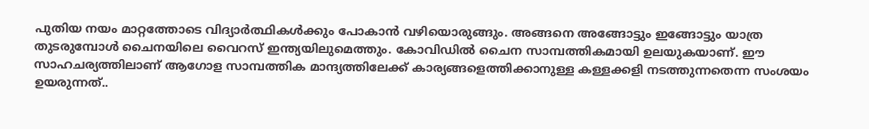പുതിയ നയം മാറ്റത്തോടെ വിദ്യാര്‍ത്ഥികള്‍ക്കും പോകാന്‍ വഴിയൊരുങ്ങും. അങ്ങനെ അങ്ങോട്ടും ഇങ്ങോട്ടും യാത്ര തുടരുമ്പോള്‍ ചൈനയിലെ വൈറസ് ഇന്ത്യയിലുമെത്തും. കോവിഡില്‍ ചൈന സാമ്പത്തികമായി ഉലയുകയാണ്. ഈ സാഹചര്യത്തിലാണ് ആഗോള സാമ്പത്തിക മാന്ദ്യത്തിലേക്ക് കാര്യങ്ങളെത്തിക്കാനുള്ള കള്ളക്കളി നടത്തുന്നതെന്ന സംശയം ഉയരുന്നത്..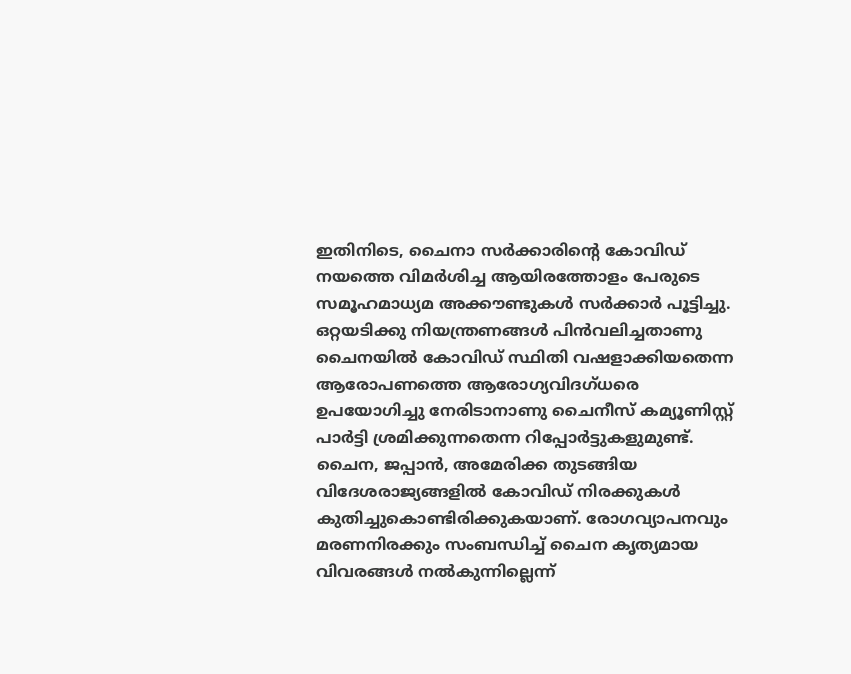ഇതിനിടെ, ചൈനാ സര്‍ക്കാരിന്റെ കോവിഡ് നയത്തെ വിമര്‍ശിച്ച ആയിരത്തോളം പേരുടെ സമൂഹമാധ്യമ അക്കൗണ്ടുകള്‍ സര്‍ക്കാര്‍ പൂട്ടിച്ചു. ഒറ്റയടിക്കു നിയന്ത്രണങ്ങള്‍ പിന്‍വലിച്ചതാണു ചൈനയില്‍ കോവിഡ് സ്ഥിതി വഷളാക്കിയതെന്ന ആരോപണത്തെ ആരോഗ്യവിദഗ്ധരെ ഉപയോഗിച്ചു നേരിടാനാണു ചൈനീസ് കമ്യൂണിസ്റ്റ് പാര്‍ട്ടി ശ്രമിക്കുന്നതെന്ന റിപ്പോര്‍ട്ടുകളുമുണ്ട്. ചൈന, ജപ്പാന്‍, അമേരിക്ക തുടങ്ങിയ വിദേശരാജ്യങ്ങളില്‍ കോവിഡ് നിരക്കുകള്‍ കുതിച്ചുകൊണ്ടിരിക്കുകയാണ്. രോഗവ്യാപനവും മരണനിരക്കും സംബന്ധിച്ച് ചൈന കൃത്യമായ വിവരങ്ങള്‍ നല്‍കുന്നില്ലെന്ന്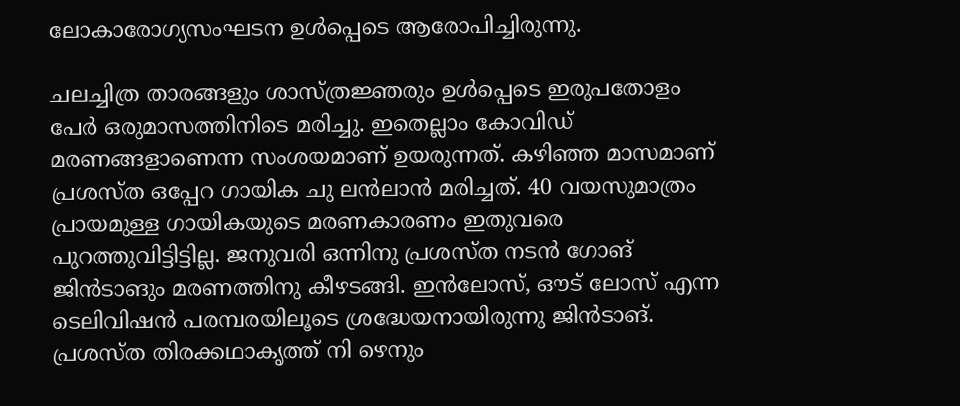ലോകാരോഗ്യസംഘടന ഉള്‍പ്പെടെ ആരോപിച്ചിരുന്നു.

ചലച്ചിത്ര താരങ്ങളും ശാസ്ത്രജ്ഞരും ഉള്‍പ്പെടെ ഇരുപതോളം പേര്‍ ഒരുമാസത്തിനിടെ മരിച്ചു. ഇതെല്ലാം കോവിഡ് മരണങ്ങളാണെന്ന സംശയമാണ് ഉയരുന്നത്. കഴിഞ്ഞ മാസമാണ് പ്രശസ്ത ഒപ്പേറ ഗായിക ചു ലന്‍ലാന്‍ മരിച്ചത്. 40 വയസുമാത്രം പ്രായമുള്ള ഗായികയുടെ മരണകാരണം ഇതുവരെ പുറത്തുവിട്ടിട്ടില്ല. ജനുവരി ഒന്നിനു പ്രശസ്ത നടന്‍ ഗോങ് ജിന്‍ടാങും മരണത്തിനു കീഴടങ്ങി. ഇന്‍ലോസ്, ഔട് ലോസ് എന്ന ടെലിവിഷന്‍ പരമ്പരയിലൂടെ ശ്രദ്ധേയനായിരുന്നു ജിന്‍ടാങ്. പ്രശസ്ത തിരക്കഥാകൃത്ത് നി ഴെനും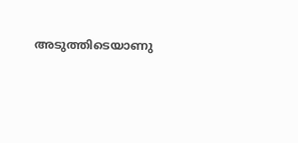അടുത്തിടെയാണു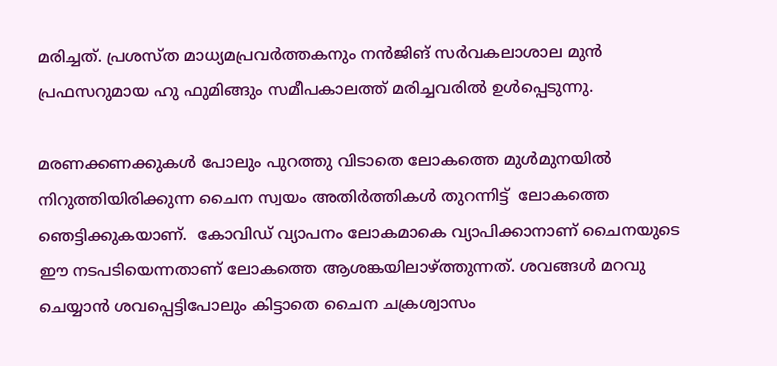മരിച്ചത്. പ്രശസ്ത മാധ്യമപ്രവര്‍ത്തകനും നന്‍ജിങ് സര്‍വകലാശാല മുന്‍ പ്രഫസറുമായ ഹു ഫുമിങ്ങും സമീപകാലത്ത് മരിച്ചവരില്‍ ഉള്‍പ്പെടുന്നു.

മരണക്കണക്കുകള്‍ പോലും പുറത്തു വിടാതെ ലോകത്തെ മുള്‍മുനയില്‍ നിറുത്തിയിരിക്കുന്ന ചൈന സ്വയം അതിര്‍ത്തികള്‍ തുറന്നിട്ട്  ലോകത്തെ ഞെട്ടിക്കുകയാണ്.  കോവിഡ് വ്യാപനം ലോകമാകെ വ്യാപിക്കാനാണ് ചൈനയുടെ ഈ നടപടിയെന്നതാണ് ലോകത്തെ ആശങ്കയിലാഴ്ത്തുന്നത്. ശവങ്ങള്‍ മറവു ചെയ്യാന്‍ ശവപ്പെട്ടിപോലും കിട്ടാതെ ചൈന ചക്രശ്വാസം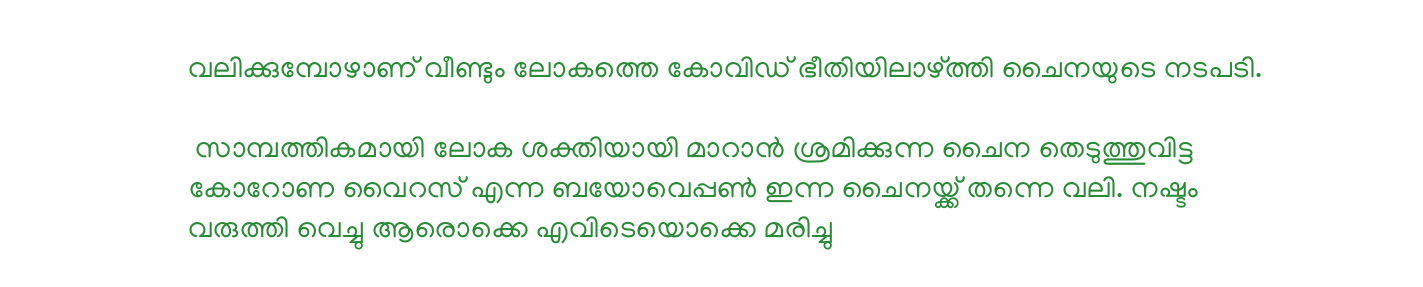വലിക്കുമ്പോഴാണ് വീണ്ടും ലോകത്തെ കോവിഡ് ഭീതിയിലാഴ്ത്തി ചൈനയുടെ നടപടി.

 സാമ്പത്തികമായി ലോക ശക്തിയായി മാറാന്‍ ശ്രമിക്കുന്ന ചൈന തെടുത്തുവിട്ട കോറോണ വൈറസ് എന്ന ബയോവെപ്പണ്‍ ഇന്ന ചൈനയ്ക്ക് തന്നെ വലി. നഷ്ടം വരുത്തി വെച്ചു ആരൊക്കെ എവിടെയൊക്കെ മരിച്ചു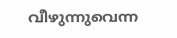വീഴുന്നുവെന്ന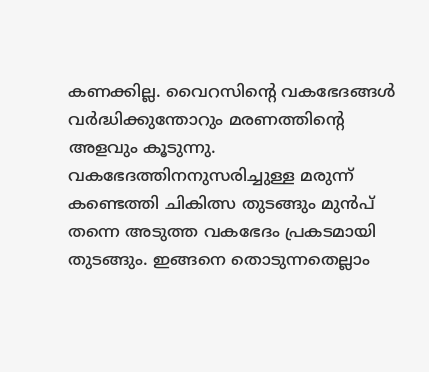കണക്കില്ല. വൈറസിന്റെ വകഭേദങ്ങള്‍ വര്‍ദ്ധിക്കുന്തോറും മരണത്തിന്റെ അളവും കൂടുന്നു. വകഭേദത്തിനനുസരിച്ചുള്ള മരുന്ന് കണ്ടെത്തി ചികിത്സ തുടങ്ങും മുന്‍പ് തന്നെ അടുത്ത വകഭേദം പ്രകടമായി തുടങ്ങും. ഇങ്ങനെ തൊടുന്നതെല്ലാം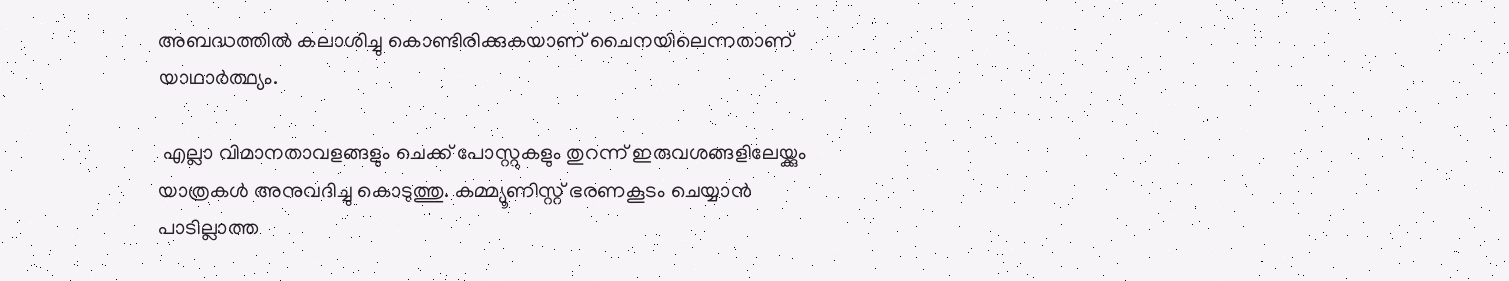അബദ്ധത്തില്‍ കലാശിച്ചു കൊണ്ടിരിക്കുകയാണ് ചൈനയിലെന്നതാണ് യാഥാര്‍ത്ഥ്യം.

 എല്ലാ വിമാനതാവളങ്ങളും ചെക്ക് പോസ്റ്റുകളും തുറന്ന് ഇരുവശങ്ങളിലേയ്ക്കും യാത്രകള്‍ അനുവദിച്ചു കൊടുത്തു. കമ്മ്യൂണിസ്റ്റ് ഭരണകൂടം ചെയ്യാന്‍ പാടില്ലാത്ത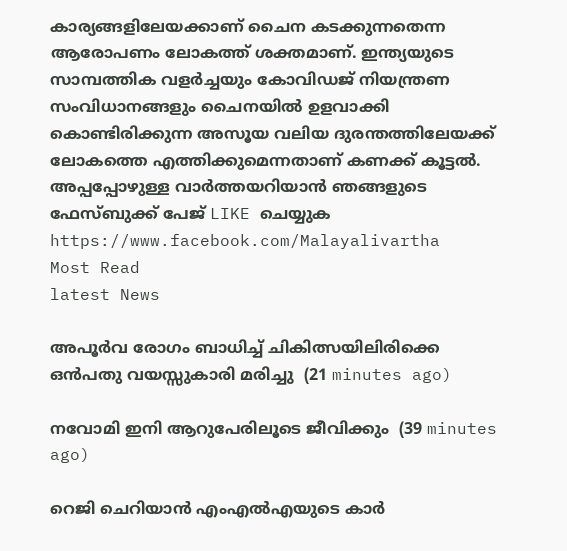കാര്യങ്ങളിലേയക്കാണ് ചൈന കടക്കുന്നതെന്ന ആരോപണം ലോകത്ത് ശക്തമാണ്. ഇന്ത്യയുടെ സാമ്പത്തിക വളര്‍ച്ചയും കോവിഡജ് നിയന്ത്രണ സംവിധാനങ്ങളും ചൈനയില്‍ ഉളവാക്കി കൊണ്ടിരിക്കുന്ന അസൂയ വലിയ ദുരന്തത്തിലേയക്ക് ലോകത്തെ എത്തിക്കുമെന്നതാണ് കണക്ക് കൂട്ടല്‍.
അപ്പപ്പോഴുള്ള വാര്‍ത്തയറിയാന്‍ ഞങ്ങളുടെ ഫേസ്‌ബുക്ക്‌ പേജ് LIKE ചെയ്യുക
https://www.facebook.com/Malayalivartha
Most Read
latest News

അപൂര്‍വ രോഗം ബാധിച്ച് ചികിത്സയിലിരിക്കെ ഒന്‍പതു വയസ്സുകാരി മരിച്ചു  (21 minutes ago)

നവോമി ഇനി ആറുപേരിലൂടെ ജീവിക്കും  (39 minutes ago)

റെജി ചെറിയാന്‍ എംഎല്‍എയുടെ കാര്‍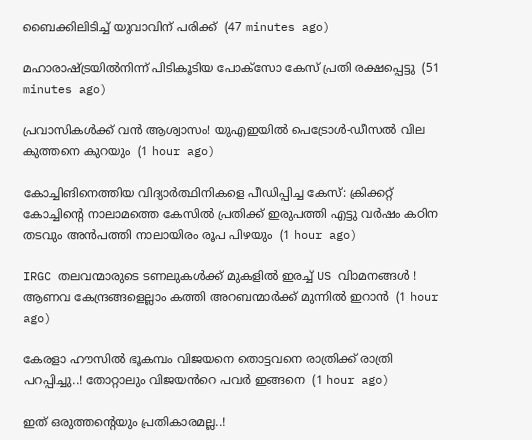ബൈക്കിലിടിച്ച് യുവാവിന് പരിക്ക്  (47 minutes ago)

മഹാരാഷ്ട്രയില്‍നിന്ന് പിടികൂടിയ പോക്‌സോ കേസ് പ്രതി രക്ഷപ്പെട്ടു  (51 minutes ago)

പ്രവാസികൾക്ക് വൻ ആശ്വാസം! യുഎഇയിൽ പെട്രോൾ-ഡീസൽ വില കുത്തനെ കുറയും  (1 hour ago)

കോച്ചിങിനെത്തിയ വിദ്യാര്‍ത്ഥിനികളെ പീഡിപ്പിച്ച കേസ്: ക്രിക്കറ്റ് കോച്ചിന്റെ നാലാമത്തെ കേസില്‍ പ്രതിക്ക് ഇരുപത്തി എട്ടു വര്‍ഷം കഠിന തടവും അന്‍പത്തി നാലായിരം രൂപ പിഴയും  (1 hour ago)

IRGC തലവന്മാരുടെ ടണലുകള്‍ക്ക് മുകളില്‍ ഇരച്ച് US വിാമനങ്ങള്‍ ! ആണവ കേന്ദ്രങ്ങളെല്ലാം കത്തി അറബന്മാര്‍ക്ക് മുന്നില്‍ ഇറാന്‍  (1 hour ago)

കേരളാ ഹൗസിൽ ഭൂകമ്പം വിജയനെ തൊട്ടവനെ രാത്രിക്ക് രാത്രി പറപ്പിച്ചു..! തോറ്റാലും വിജയൻറെ പവർ ഇങ്ങനെ  (1 hour ago)

ഇത് ഒരുത്തന്റെയും പ്രതികാരമല്ല..!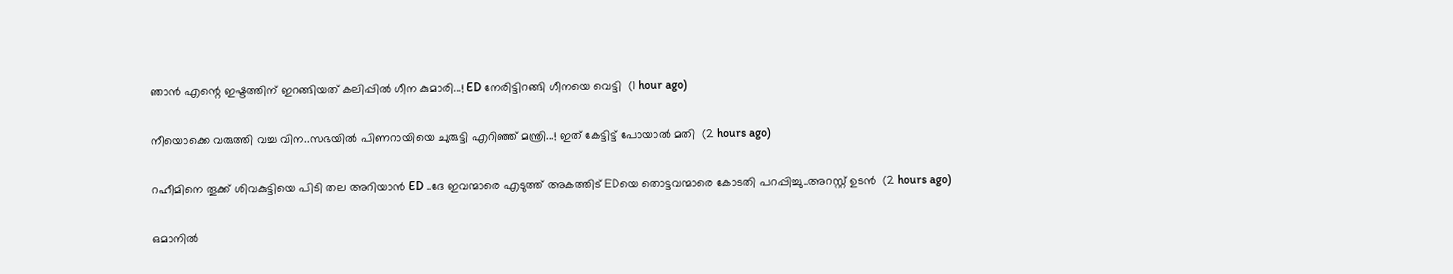ഞാൻ എന്റെ ഇഷ്ടത്തിന് ഇറങ്ങിയത് കലിപ്പിൽ ഗീന കുമാരി...! ED നേരിട്ടിറങ്ങി ഗീനയെ വെട്ടി  (1 hour ago)

നീയൊക്കെ വരുത്തി വച്ച വിന..സഭയിൽ പിണറായിയെ ചുരുട്ടി എറിഞ്ഞ് മന്ത്രി...! ഇത് കേട്ടിട്ട് പോയാൽ മതി  (2 hours ago)

റഹീമിനെ തൂക്ക് ശിവകുട്ടിയെ പിടി തല അറിയാൻ ED ..ദേ ഇവന്മാരെ എടുത്ത് അകത്തിട് EDയെ തൊട്ടവന്മാരെ കോടതി പറപ്പിച്ചു..അറസ്റ്റ് ഉടൻ  (2 hours ago)

ഒമാനില്‍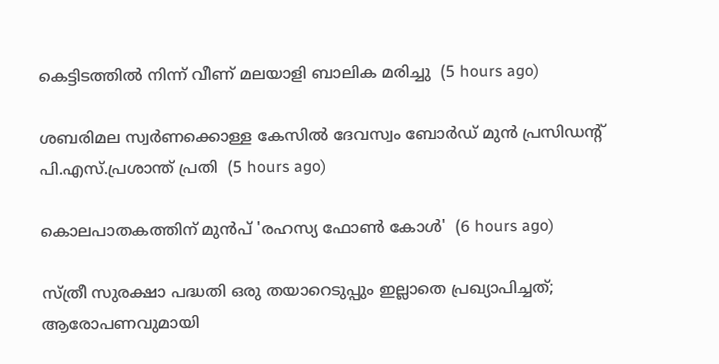കെട്ടിടത്തില്‍ നിന്ന് വീണ് മലയാളി ബാലിക മരിച്ചു  (5 hours ago)

ശബരിമല സ്വര്‍ണക്കൊള്ള കേസില്‍ ദേവസ്വം ബോര്‍ഡ് മുന്‍ പ്രസിഡന്റ് പി.എസ്.പ്രശാന്ത് പ്രതി  (5 hours ago)

കൊലപാതകത്തിന് മുൻപ് 'രഹസ്യ ഫോൺ കോൾ'  (6 hours ago)

സ്ത്രീ സുരക്ഷാ പദ്ധതി ഒരു തയാറെടുപ്പും ഇല്ലാതെ പ്രഖ്യാപിച്ചത്; ആരോപണവുമായി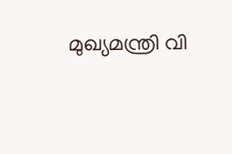മുഖ്യമന്ത്രി വി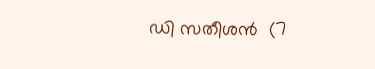ഡി സതീശൻ  (7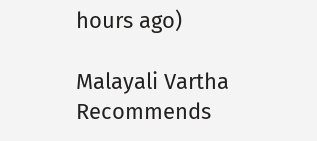hours ago)

Malayali Vartha Recommends